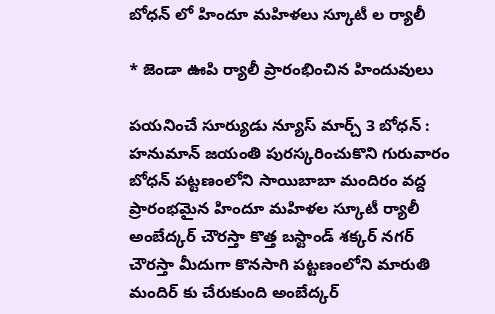బోధన్ లో హిందూ మహిళలు స్కూటీ ల ర్యాలీ

* జెండా ఊపి ర్యాలీ ప్రారంభించిన హిందువులు

పయనించే సూర్యుడు న్యూస్ మార్చ్ 3 బోధన్ : హనుమాన్ జయంతి పురస్కరించుకొని గురువారం బోధన్ పట్టణంలోని సాయిబాబా మందిరం వద్ద ప్రారంభమైన హిందూ మహిళల స్కూటీ ర్యాలీ అంబేద్కర్ చౌరస్తా కొత్త బస్టాండ్ శక్కర్ నగర్ చౌరస్తా మీదుగా కొనసాగి పట్టణంలోని మారుతి మందిర్ కు చేరుకుంది అంబేద్కర్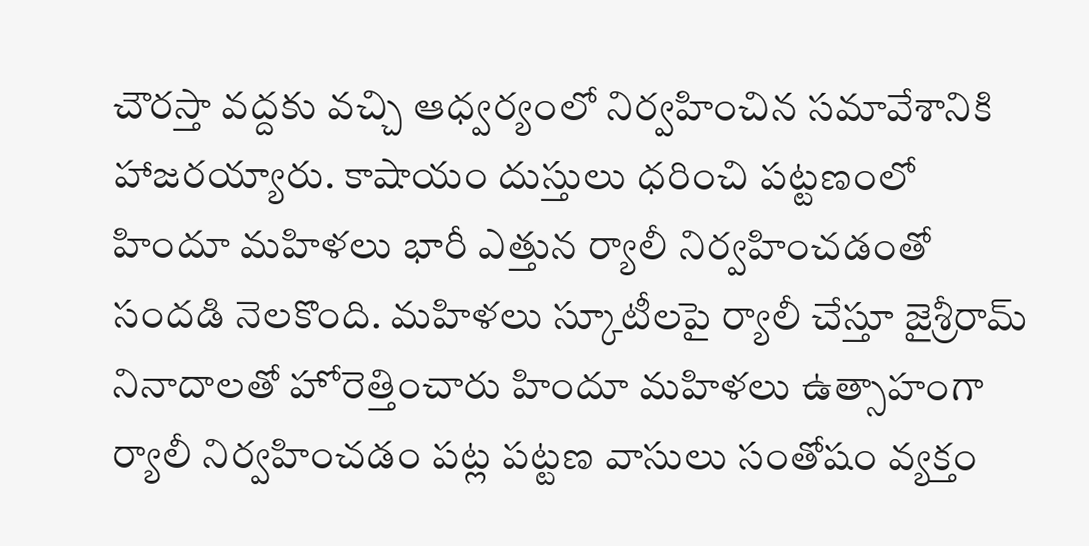చౌరస్తా వద్దకు వచ్చి ఆధ్వర్యంలో నిర్వహించిన సమావేశానికి హాజరయ్యారు. కాషాయం దుస్తులు ధరించి పట్టణంలో హిందూ మహిళలు భారీ ఎత్తున ర్యాలీ నిర్వహించడంతో సందడి నెలకొంది. మహిళలు స్కూటీలపై ర్యాలీ చేస్తూ జైశ్రీరామ్ నినాదాలతో హోరెత్తించారు హిందూ మహిళలు ఉత్సాహంగా ర్యాలీ నిర్వహించడం పట్ల పట్టణ వాసులు సంతోషం వ్యక్తం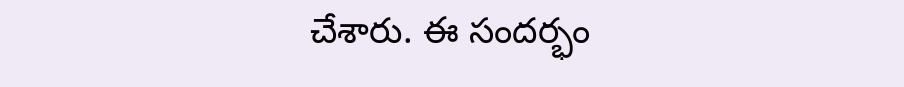చేశారు. ఈ సందర్భం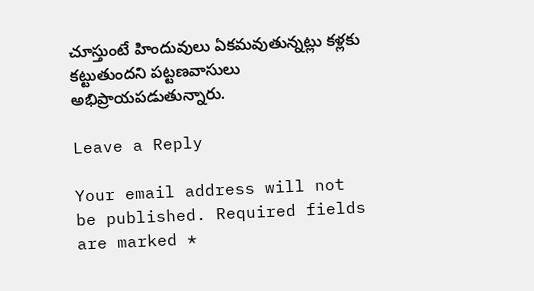చూస్తుంటే హిందువులు ఏకమవుతున్నట్లు కళ్లకు కట్టుతుందని పట్టణవాసులు అభిప్రాయపడుతున్నారు.

Leave a Reply

Your email address will not be published. Required fields are marked *